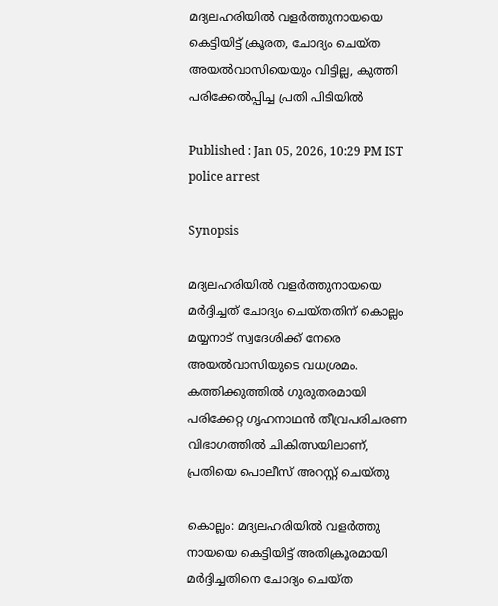മദ്യലഹരിയിൽ വളർത്തുനായയെ കെട്ടിയിട്ട് ക്രൂരത, ചോദ്യം ചെയ്ത അയൽവാസിയെയും വിട്ടില്ല, കുത്തി പരിക്കേൽപ്പിച്ച പ്രതി പിടിയിൽ

Published : Jan 05, 2026, 10:29 PM IST
police arrest

Synopsis

മദ്യലഹരിയിൽ വളർത്തുനായയെ മർദ്ദിച്ചത് ചോദ്യം ചെയ്തതിന് കൊല്ലം മയ്യനാട് സ്വദേശിക്ക് നേരെ അയൽവാസിയുടെ വധശ്രമം. കത്തിക്കുത്തിൽ ഗുരുതരമായി പരിക്കേറ്റ ഗൃഹനാഥൻ തീവ്രപരിചരണ വിഭാഗത്തിൽ ചികിത്സയിലാണ്, പ്രതിയെ പൊലീസ് അറസ്റ്റ് ചെയ്തു

കൊല്ലം: മദ്യലഹരിയിൽ വളർത്തു നായയെ കെട്ടിയിട്ട് അതിക്രൂരമായി മർദ്ദിച്ചതിനെ ചോദ്യം ചെയ്ത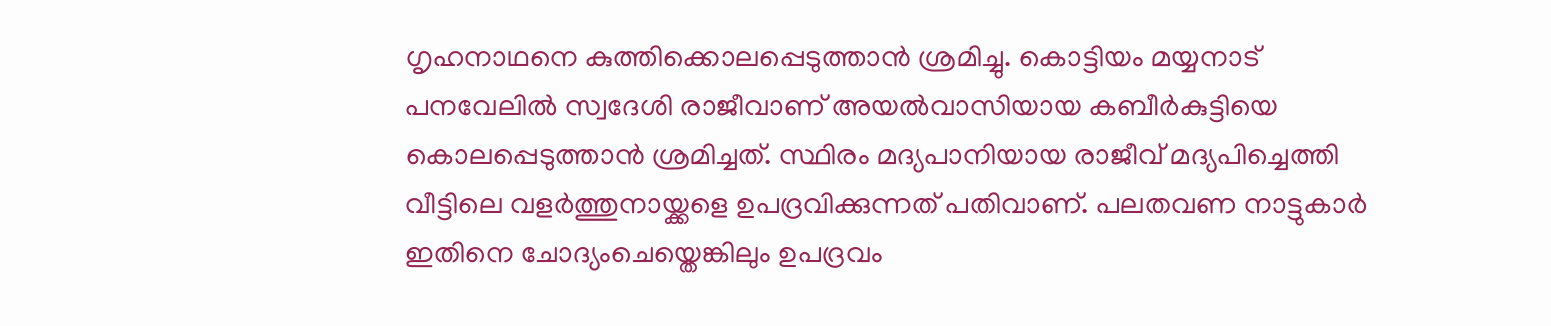ഗൃഹനാഥനെ കുത്തിക്കൊലപ്പെടുത്താൻ ശ്രമിച്ചു. കൊട്ടിയം മയ്യനാട് പനവേലിൽ സ്വദേശി രാജീവാണ് അയൽവാസിയായ കബീർകുട്ടിയെ കൊലപ്പെടുത്താൻ ശ്രമിച്ചത്. സ്ഥിരം മദ്യപാനിയായ രാജീവ് മദ്യപിച്ചെത്തി വീട്ടിലെ വളർത്തുനായ്ക്കളെ ഉപദ്രവിക്കുന്നത് പതിവാണ്. പലതവണ നാട്ടുകാർ ഇതിനെ ചോദ്യംചെയ്തെങ്കിലും ഉപദ്രവം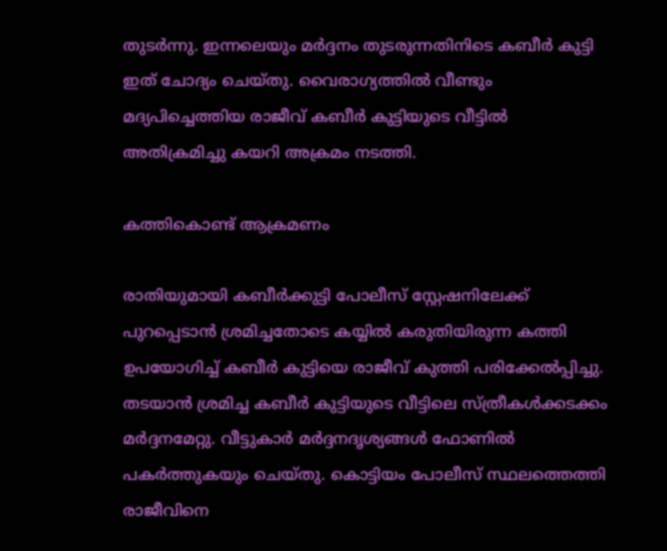തുടർന്നു. ഇന്നലെയും മർദ്ദനം തുടരുന്നതിനിടെ കബീർ കുട്ടി ഇത് ചോദ്യം ചെയ്തു. വൈരാഗ്യത്തിൽ വീണ്ടും മദ്യപിച്ചെത്തിയ രാജീവ് കബീർ കുട്ടിയുടെ വീട്ടിൽ അതിക്രമിച്ചു കയറി അക്രമം നടത്തി.

കത്തികൊണ്ട് ആക്രമണം

രാതിയുമായി കബീർക്കുട്ടി പോലീസ് സ്റ്റേഷനിലേക്ക് പുറപ്പെടാൻ ശ്രമിച്ചതോടെ കയ്യിൽ കരുതിയിരുന്ന കത്തി ഉപയോഗിച്ച് കബീർ കുട്ടിയെ രാജീവ് കുത്തി പരിക്കേൽപ്പിച്ചു. തടയാൻ ശ്രമിച്ച കബീർ കുട്ടിയുടെ വീട്ടിലെ സ്ത്രീകൾക്കടക്കം മർദ്ദനമേറ്റു. വീട്ടുകാർ മർദ്ദനദൃശ്യങ്ങൾ ഫോണിൽ പകർത്തുകയും ചെയ്തു. കൊട്ടിയം പോലീസ് സ്ഥലത്തെത്തി രാജീവിനെ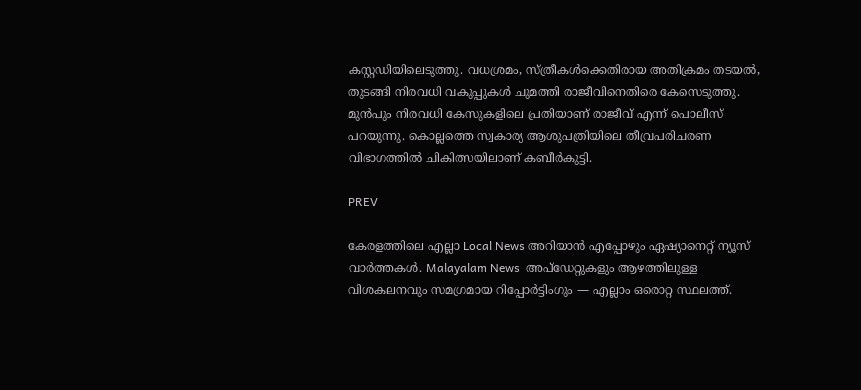കസ്റ്റഡിയിലെടുത്തു. വധശ്രമം, സ്ത്രീകൾക്കെതിരായ അതിക്രമം തടയൽ, തുടങ്ങി നിരവധി വകുപ്പുകൾ ചുമത്തി രാജീവിനെതിരെ കേസെടുത്തു. മുൻപും നിരവധി കേസുകളിലെ പ്രതിയാണ് രാജീവ് എന്ന് പൊലീസ് പറയുന്നു. കൊല്ലത്തെ സ്വകാര്യ ആശുപത്രിയിലെ തീവ്രപരിചരണ വിഭാഗത്തിൽ ചികിത്സയിലാണ് കബീർകുട്ടി.

PREV

കേരളത്തിലെ എല്ലാ Local News അറിയാൻ എപ്പോഴും ഏഷ്യാനെറ്റ് ന്യൂസ് വാർത്തകൾ. Malayalam News  അപ്‌ഡേറ്റുകളും ആഴത്തിലുള്ള വിശകലനവും സമഗ്രമായ റിപ്പോർട്ടിംഗും — എല്ലാം ഒരൊറ്റ സ്ഥലത്ത്.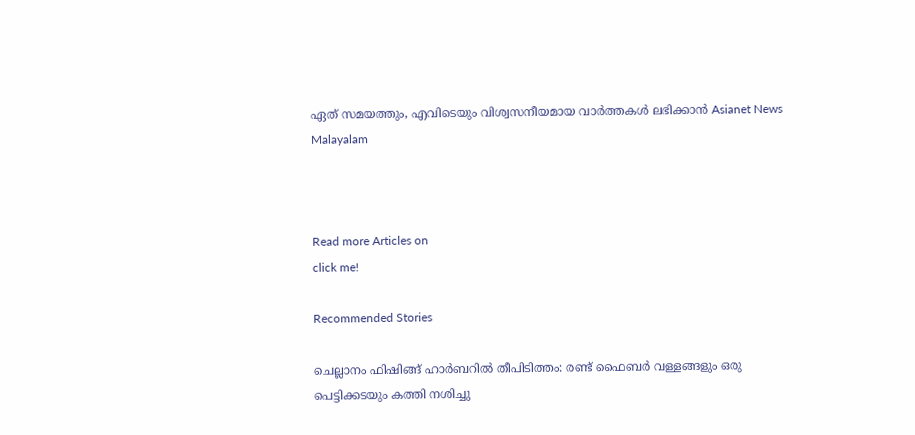ഏത് സമയത്തും, എവിടെയും വിശ്വസനീയമായ വാർത്തകൾ ലഭിക്കാൻ Asianet News Malayalam



Read more Articles on
click me!

Recommended Stories

ചെല്ലാനം ഫിഷിങ്ങ് ഹാർബറിൽ തീപിടിത്തം: രണ്ട് ഫൈബർ വള്ളങ്ങളും ഒരു പെട്ടിക്കടയും കത്തി നശിച്ചു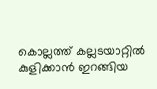കൊല്ലത്ത് കല്ലടയാറ്റിൽ കുളിക്കാൻ ഇറങ്ങിയ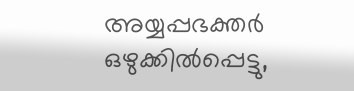അയ്യപ്പഭക്തർ ഒഴുക്കിൽപ്പെട്ടു,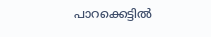പാറക്കെട്ടിൽ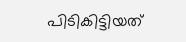പിടികിട്ടിയത്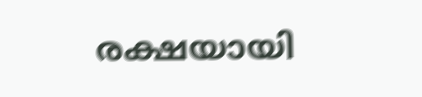രക്ഷയായി